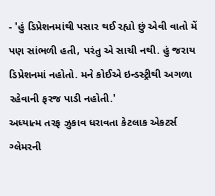- 'હું ડિપ્રેશનમાંથી પસાર થઈ રહ્યો છું એવી વાતો મેં પણ સાંભળી હતી, પરંતુ એ સાચી નથી. હું જરાય ડિપ્રેશનમાં નહોતો. મને કોઈએ ઇન્ડસ્ટ્રીથી અગળા રહેવાની ફરજ પાડી નહોતી.'
અધ્યાત્મ તરફ ઝુકાવ ધરાવતા કેટલાક એકટર્સ ગ્લેમરની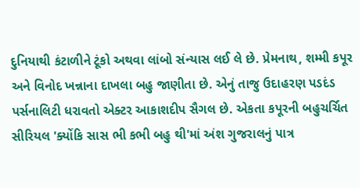દુનિયાથી કંટાળીને ટૂંકો અથવા લાંબો સંન્યાસ લઈ લે છે. પ્રેમનાથ, શમ્મી કપૂર અને વિનોદ ખન્નાના દાખલા બહુ જાણીતા છે. એનું તાજુ ઉદાહરણ પડદંડ પર્સનાલિટી ધરાવતો એક્ટર આકાશદીપ સૈગલ છે. એકતા કપૂરની બહુચર્ચિત સીરિયલ 'ક્યોંકિ સાસ ભી કભી બહુ થી'માં અંશ ગુજરાલનું પાત્ર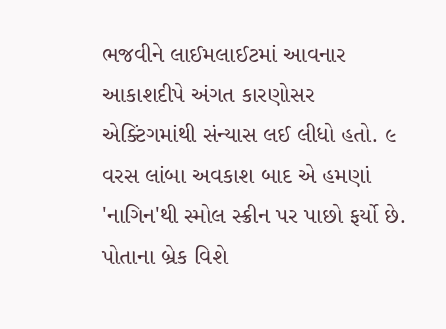ભજવીને લાઈમલાઈટમાં આવનાર આકાશદીપે અંગત કારણોસર એક્ટિંગમાંથી સંન્યાસ લઈ લીધો હતો. ૯ વરસ લાંબા અવકાશ બાદ એ હમણાં 'નાગિન'થી સ્મોલ સ્ક્રીન પર પાછો ફર્યો છે. પોતાના બ્રેક વિશે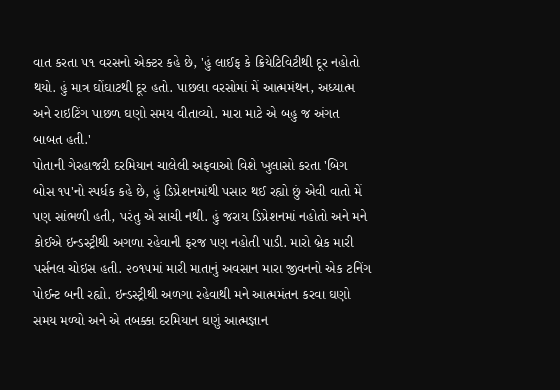વાત કરતા ૫૧ વરસનો એક્ટર કહે છે, 'હું લાઈફ કે ક્રિયેટિવિટીથી દૂર નહોતો થયો. હું માત્ર ઘોંઘાટથી દૂર હતો. પાછલા વરસોમાં મેં આત્મમંથન, અધ્યાત્મ અને રાઇટિંગ પાછળ ઘણો સમય વીતાવ્યો. મારા માટે એ બહુ જ અંગત બાબત હતી.'
પોતાની ગેરહાજરી દરમિયાન ચાલેલી અફવાઓ વિશે ખુલાસો કરતા 'બિગ બોસ ૧૫'નો સ્પર્ધક કહે છે, હું ડિપ્રેશનમાંથી પસાર થઈ રહ્યો છું એવી વાતો મેં પણ સાંભળી હતી, પરંતુ એ સાચી નથી. હું જરાય ડિપ્રેશનમાં નહોતો અને મને કોઈએ ઇન્ડસ્ટ્રીથી અગળા રહેવાની ફરજ પણ નહોતી પાડી. મારો બ્રેક મારી પર્સનલ ચોઇસ હતી. ૨૦૧૫માં મારી માતાનું અવસાન મારા જીવનનો એક ટનિંગ પોઈન્ટ બની રહ્યો. ઇન્ડસ્ટ્રીથી અળગા રહેવાથી મને આત્મમંતન કરવા ઘણો સમય મળ્યો અને એ તબક્કા દરમિયાન ઘણું આત્મજ્ઞાન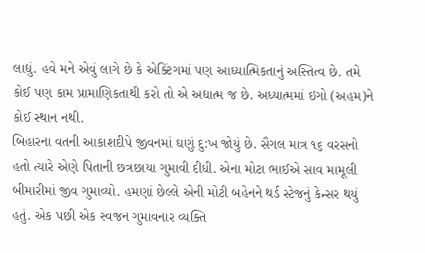લાદ્યું. હવે મને એવું લાગે છે કે એક્ટિંગમાં પણ આધ્યાત્મિકતાનું અસ્તિત્વ છે. તમે કોઈ પણ કામ પ્રામાણિકતાથી કરો તો એ અદ્યાત્મ જ છે. અધ્યાત્મમાં ઇગો (અહમ)ને કોઈ સ્થાન નથી.
બિહારના વતની આકાશદીપે જીવનમાં ઘણું દુ:ખ જોયું છે. સૈગલ માત્ર ૧૬ વરસનો હતો ત્યારે એણે પિતાની છત્રછાયા ગુમાવી દીધી. એના મોટા ભાઈએ સાવ મામૂલી બીમારીમાં જીવ ગુમાવ્યો. હમણાં છેલ્લે એની મોટી બહેનને થર્ડ સ્ટેજનું કેન્સર થયું હતું. એક પછી એક સ્વજન ગુમાવનાર વ્યક્તિ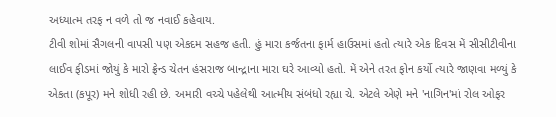અધ્યાત્મ તરફ ન વળે તો જ નવાઈ કહેવાય.
ટીવી શોમાં સૈગલની વાપસી પણ એકદમ સહજ હતી. હું મારા કર્જતના ફાર્મ હાઉસમાં હતો ત્યારે એક દિવસ મેં સીસીટીવીના લાઈવ ફીડમાં જોયું કે મારો ફ્રેન્ડ ચેતન હંસરાજ બાન્દ્રાના મારા ઘરે આવ્યો હતો. મેં એને તરત ફોન કર્યો ત્યારે જાણવા મળ્યું કે એકતા (કપૂર) મને શોધી રહી છે. અમારી વચ્ચે પહેલેથી આત્મીય સંબંધો રહ્યા ચે. એટલે એણે મને 'નાગિન'માં રોલ ઓફર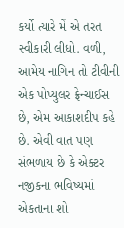કર્યો ત્યારે મેં એ તરત સ્વીકારી લીધો. વળી, આમેય નાગિન તો ટીવીની એક પોપ્યુલર ફ્રેન્ચાઈસ છે, એમ આકાશદીપ કહે છે. એવી વાત પણ સંભળાય છે કે એક્ટર નજીકના ભવિષ્યમાં એકતાના શો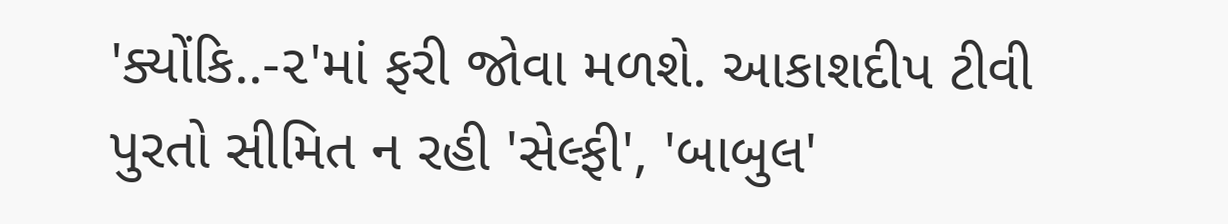'ક્યોંકિ..-૨'માં ફરી જોવા મળશે. આકાશદીપ ટીવી પુરતો સીમિત ન રહી 'સેલ્ફી', 'બાબુલ'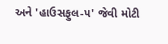અને 'હાઉસફુલ-૫' જેવી મોટી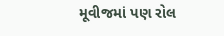મૂવીજમાં પણ રોલ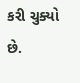કરી ચુક્યો છે.